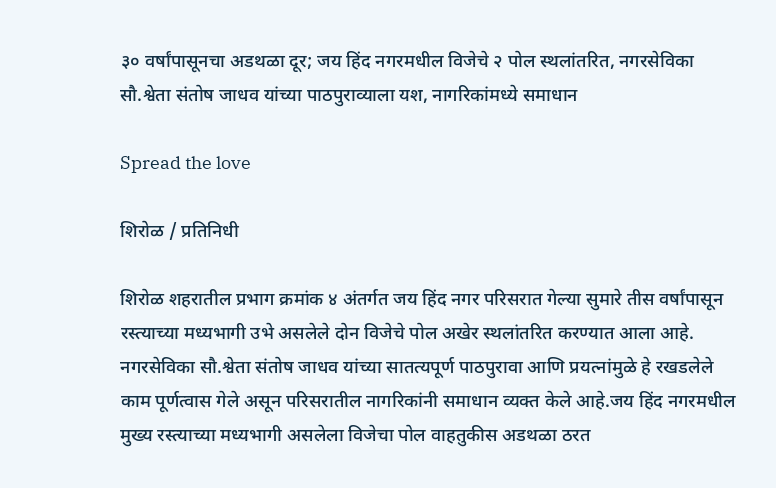३० वर्षांपासूनचा अडथळा दूर; जय हिंद नगरमधील विजेचे २ पोल स्थलांतरित, नगरसेविका सौ.श्वेता संतोष जाधव यांच्या पाठपुराव्याला यश, नागरिकांमध्ये समाधान

Spread the love

शिरोळ / प्रतिनिधी

शिरोळ शहरातील प्रभाग क्रमांक ४ अंतर्गत जय हिंद नगर परिसरात गेल्या सुमारे तीस वर्षांपासून रस्त्याच्या मध्यभागी उभे असलेले दोन विजेचे पोल अखेर स्थलांतरित करण्यात आला आहे. नगरसेविका सौ.श्वेता संतोष जाधव यांच्या सातत्यपूर्ण पाठपुरावा आणि प्रयत्नांमुळे हे रखडलेले काम पूर्णत्वास गेले असून परिसरातील नागरिकांनी समाधान व्यक्त केले आहे.जय हिंद नगरमधील मुख्य रस्त्याच्या मध्यभागी असलेला विजेचा पोल वाहतुकीस अडथळा ठरत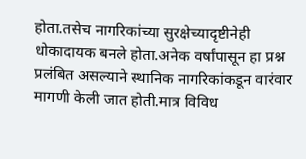होता.तसेच नागरिकांच्या सुरक्षेच्यादृष्टीनेही धोकादायक बनले होता.अनेक वर्षांपासून हा प्रश्न प्रलंबित असल्याने स्थानिक नागरिकांकडून वारंवार मागणी केली जात होती.मात्र विविध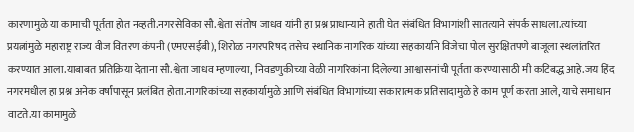कारणामुळे या कामाची पूर्तता होत नव्हती.नगरसेविका सौ.श्वेता संतोष जाधव यांनी हा प्रश्न प्राधान्याने हाती घेत संबंधित विभागांशी सातत्याने संपर्क साधला.त्यांच्या प्रयत्नांमुळे महाराष्ट्र राज्य वीज वितरण कंपनी (एमएसईबी), शिरोळ नगरपरिषद तसेच स्थानिक नागरिक यांच्या सहकार्याने विजेचा पोल सुरक्षितपणे बाजूला स्थलांतरित करण्यात आला.याबाबत प्रतिक्रिया देताना सौ.श्वेता जाधव म्हणाल्या, निवडणुकीच्या वेळी नागरिकांना दिलेल्या आश्वासनांची पूर्तता करण्यासाठी मी कटिबद्ध आहे.जय हिंद नगरमधील हा प्रश्न अनेक वर्षांपासून प्रलंबित होता.नागरिकांच्या सहकार्यामुळे आणि संबंधित विभागांच्या सकारात्मक प्रतिसादामुळे हे काम पूर्ण करता आले, याचे समाधान वाटते.या कामामुळे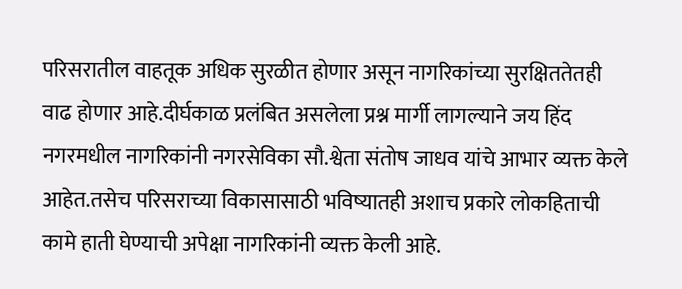परिसरातील वाहतूक अधिक सुरळीत होणार असून नागरिकांच्या सुरक्षिततेतही वाढ होणार आहे.दीर्घकाळ प्रलंबित असलेला प्रश्न मार्गी लागल्याने जय हिंद नगरमधील नागरिकांनी नगरसेविका सौ.श्वेता संतोष जाधव यांचे आभार व्यक्त केले आहेत.तसेच परिसराच्या विकासासाठी भविष्यातही अशाच प्रकारे लोकहिताची कामे हाती घेण्याची अपेक्षा नागरिकांनी व्यक्त केली आहे.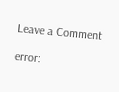Leave a Comment

error: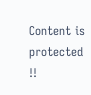Content is protected !!